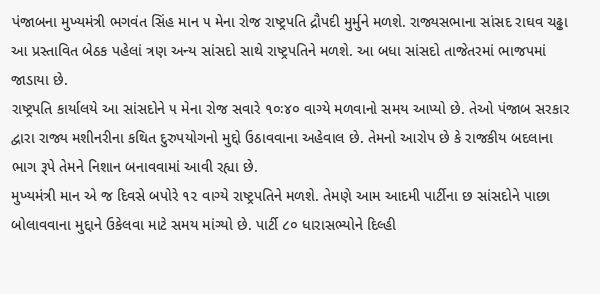પંજાબના મુખ્યમંત્રી ભગવંત સિંહ માન ૫ મેના રોજ રાષ્ટ્રપતિ દ્રૌપદી મુર્મુને મળશે. રાજ્યસભાના સાંસદ રાઘવ ચઢ્ઢા આ પ્રસ્તાવિત બેઠક પહેલાં ત્રણ અન્ય સાંસદો સાથે રાષ્ટ્રપતિને મળશે. આ બધા સાંસદો તાજેતરમાં ભાજપમાં જાડાયા છે.
રાષ્ટ્રપતિ કાર્યાલયે આ સાંસદોને ૫ મેના રોજ સવારે ૧૦ઃ૪૦ વાગ્યે મળવાનો સમય આપ્યો છે. તેઓ પંજાબ સરકાર દ્વારા રાજ્ય મશીનરીના કથિત દુરુપયોગનો મુદ્દો ઉઠાવવાના અહેવાલ છે. તેમનો આરોપ છે કે રાજકીય બદલાના ભાગ રૂપે તેમને નિશાન બનાવવામાં આવી રહ્યા છે.
મુખ્યમંત્રી માન એ જ દિવસે બપોરે ૧૨ વાગ્યે રાષ્ટ્રપતિને મળશે. તેમણે આમ આદમી પાર્ટીના છ સાંસદોને પાછા બોલાવવાના મુદ્દાને ઉકેલવા માટે સમય માંગ્યો છે. પાર્ટી ૮૦ ધારાસભ્યોને દિલ્હી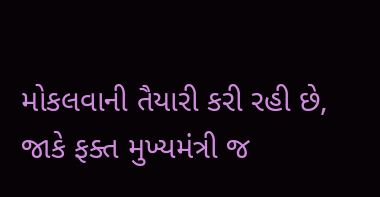મોકલવાની તૈયારી કરી રહી છે, જાકે ફક્ત મુખ્યમંત્રી જ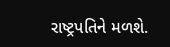રાષ્ટ્રપતિને મળશે.